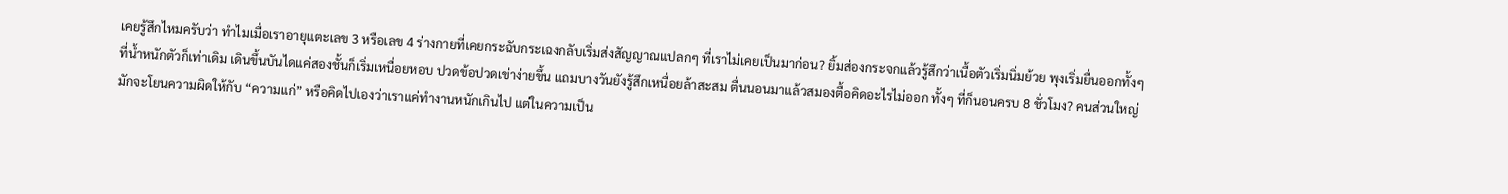เคยรู้สึกไหมครับว่า ทำไมเมื่อเราอายุแตะเลข 3 หรือเลข 4 ร่างกายที่เคยกระฉับกระเฉงกลับเริ่มส่งสัญญาณแปลกๆ ที่เราไม่เคยเป็นมาก่อน? ยิ้มส่องกระจกแล้วรู้สึกว่าเนื้อตัวเริ่มนิ่มย้วย พุงเริ่มยื่นออกทั้งๆ ที่น้ำหนักตัวก็เท่าเดิม เดินขึ้นบันไดแค่สองชั้นก็เริ่มเหนื่อยหอบ ปวดข้อปวดเข่าง่ายขึ้น แถมบางวันยังรู้สึกเหนื่อยล้าสะสม ตื่นนอนมาแล้วสมองตื้อคิดอะไรไม่ออก ทั้งๆ ที่ก็นอนครบ 8 ชั่วโมง? คนส่วนใหญ่มักจะโยนความผิดให้กับ “ความแก่” หรือคิดไปเองว่าเราแค่ทำงานหนักเกินไป แต่ในความเป็น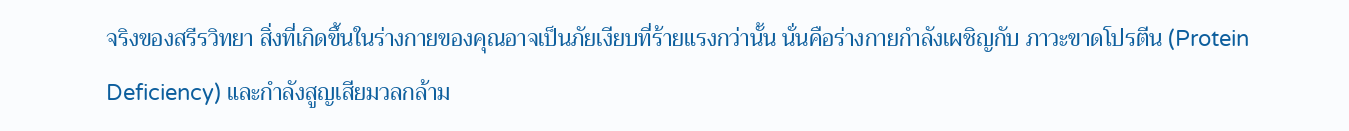จริงของสรีรวิทยา สิ่งที่เกิดขึ้นในร่างกายของคุณอาจเป็นภัยเงียบที่ร้ายแรงกว่านั้น นั่นคือร่างกายกำลังเผชิญกับ ภาวะขาดโปรตีน (Protein Deficiency) และกำลังสูญเสียมวลกล้าม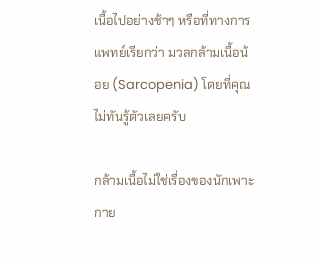เนื้อไปอย่างช้าๆ หรือที่ทางการแพทย์เรียกว่า มวลกล้ามเนื้อน้อย (Sarcopenia) โดยที่คุณไม่ทันรู้ตัวเลยครับ

กล้ามเนื้อไม่ใช่เรื่องของนักเพาะกาย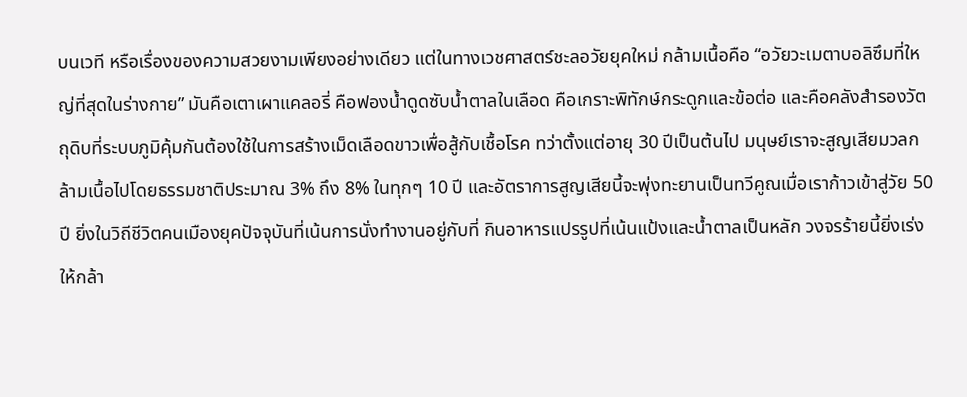บนเวที หรือเรื่องของความสวยงามเพียงอย่างเดียว แต่ในทางเวชศาสตร์ชะลอวัยยุคใหม่ กล้ามเนื้อคือ “อวัยวะเมตาบอลิซึมที่ใหญ่ที่สุดในร่างกาย” มันคือเตาเผาแคลอรี่ คือฟองน้ำดูดซับน้ำตาลในเลือด คือเกราะพิทักษ์กระดูกและข้อต่อ และคือคลังสำรองวัตถุดิบที่ระบบภูมิคุ้มกันต้องใช้ในการสร้างเม็ดเลือดขาวเพื่อสู้กับเชื้อโรค ทว่าตั้งแต่อายุ 30 ปีเป็นต้นไป มนุษย์เราจะสูญเสียมวลกล้ามเนื้อไปโดยธรรมชาติประมาณ 3% ถึง 8% ในทุกๆ 10 ปี และอัตราการสูญเสียนี้จะพุ่งทะยานเป็นทวีคูณเมื่อเราก้าวเข้าสู่วัย 50 ปี ยิ่งในวิถีชีวิตคนเมืองยุคปัจจุบันที่เน้นการนั่งทำงานอยู่กับที่ กินอาหารแปรรูปที่เน้นแป้งและน้ำตาลเป็นหลัก วงจรร้ายนี้ยิ่งเร่งให้กล้า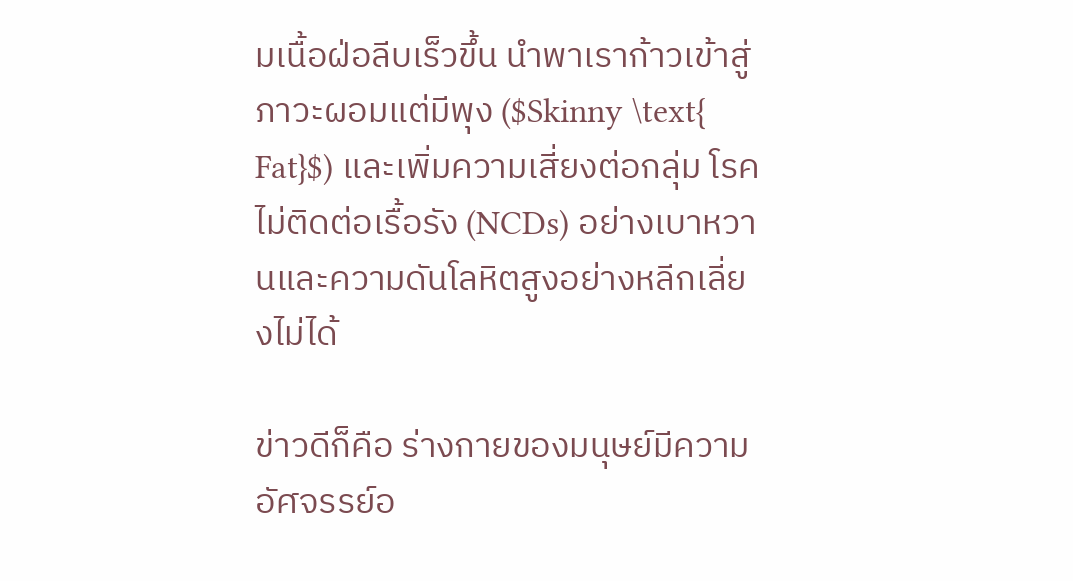มเนื้อฝ่อลีบเร็วขึ้น นำพาเราก้าวเข้าสู่ภาวะผอมแต่มีพุง ($Skinny \text{ Fat}$) และเพิ่มความเสี่ยงต่อกลุ่ม โรคไม่ติดต่อเรื้อรัง (NCDs) อย่างเบาหวานและความดันโลหิตสูงอย่างหลีกเลี่ยงไม่ได้

ข่าวดีก็คือ ร่างกายของมนุษย์มีความอัศจรรย์อ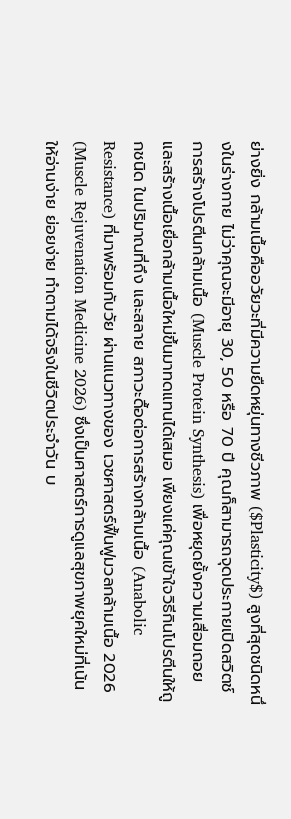ย่างยิ่ง กล้ามเนื้อคืออวัยวะที่มีความยืดหยุ่นทางชีวภาพ ($Plasticity$) สูงที่สุดชนิดหนึ่งในร่างกาย ไม่ว่าคุณจะมีอายุ 30, 50 หรือ 70 ปี คุณก็สามารถจุดประกายเปิดสวิตช์ การสร้างโปรตีนกล้ามเนื้อ (Muscle Protein Synthesis) เพื่อหยุดยั้งความเสื่อมถอย และสร้างเนื้อเยื่อกล้ามเนื้อใหม่ขึ้นมาทดแทนได้เสมอ เพียงแค่คุณเข้าใจวิธีกินโปรตีนให้ถูกชนิด ในปริมาณที่ถึง และสลาย สภาวะดื้อต่อการสร้างกล้ามเนื้อ (Anabolic Resistance) ที่มาพร้อมกับวัย ผ่านแนวทางของ เวชศาสตร์ฟื้นฟูมวลกล้ามเนื้อ 2026 (Muscle Rejuvenation Medicine 2026) ซึ่งเป็นศาสตร์การดูแลสุขภาพยุคใหม่ที่เน้นให้อ่านง่าย ย่อยง่าย ทำตามได้จริงในชีวิตประจำวัน บ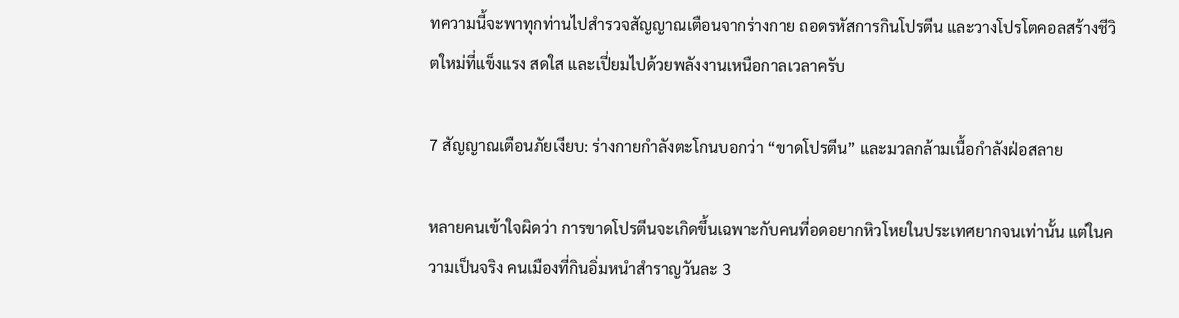ทความนี้จะพาทุกท่านไปสำรวจสัญญาณเตือนจากร่างกาย ถอดรหัสการกินโปรตีน และวางโปรโตคอลสร้างชีวิตใหม่ที่แข็งแรง สดใส และเปี่ยมไปด้วยพลังงานเหนือกาลเวลาครับ

7 สัญญาณเตือนภัยเงียบ: ร่างกายกำลังตะโกนบอกว่า “ขาดโปรตีน” และมวลกล้ามเนื้อกำลังฝ่อสลาย

หลายคนเข้าใจผิดว่า การขาดโปรตีนจะเกิดขึ้นเฉพาะกับคนที่อดอยากหิวโหยในประเทศยากจนเท่านั้น แต่ในความเป็นจริง คนเมืองที่กินอิ่มหนำสำราญวันละ 3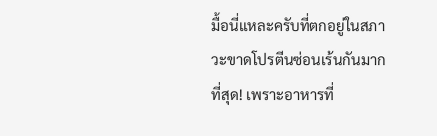มื้อนี่แหละครับที่ตกอยู่ในสภาวะขาดโปรตีนซ่อนเร้นกันมากที่สุด! เพราะอาหารที่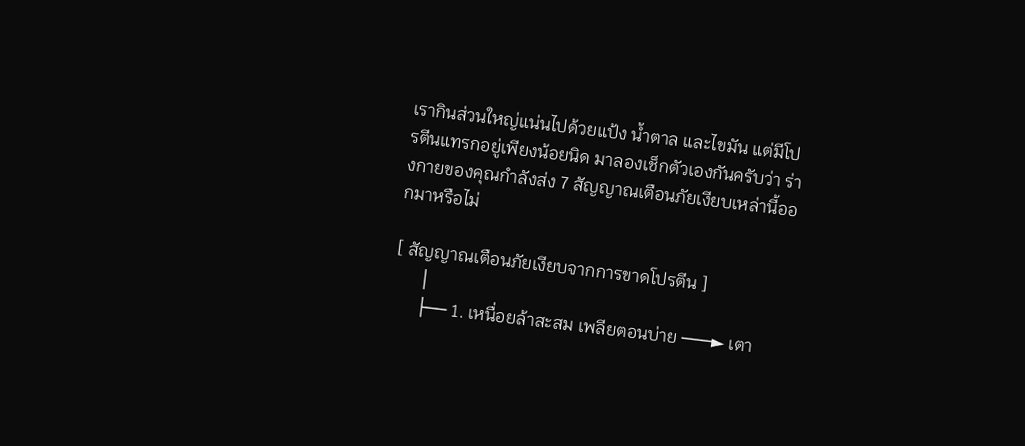เรากินส่วนใหญ่แน่นไปด้วยแป้ง น้ำตาล และไขมัน แต่มีโปรตีนแทรกอยู่เพียงน้อยนิด มาลองเช็กตัวเองกันครับว่า ร่างกายของคุณกำลังส่ง 7 สัญญาณเตือนภัยเงียบเหล่านี้ออกมาหรือไม่

[ สัญญาณเตือนภัยเงียบจากการขาดโปรตีน ]
      │
      ├── 1. เหนื่อยล้าสะสม เพลียตอนบ่าย ───► เตา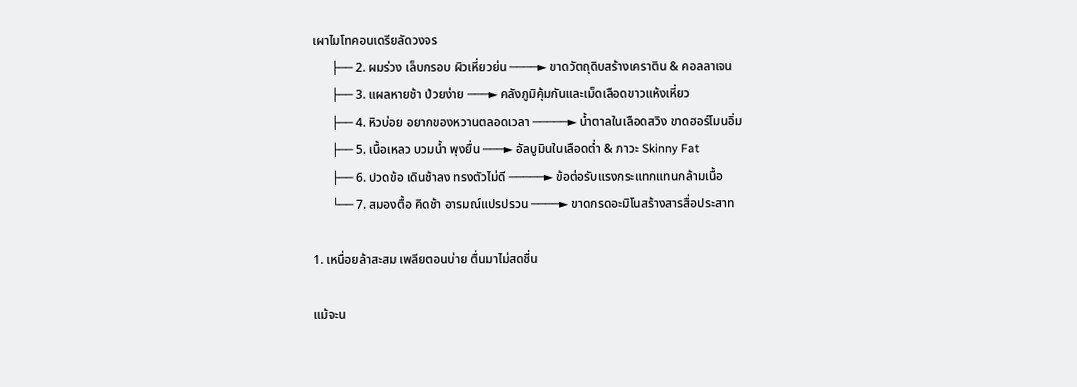เผาไมโทคอนเดรียลัดวงจร
      ├── 2. ผมร่วง เล็บกรอบ ผิวเหี่ยวย่น ────► ขาดวัตถุดิบสร้างเคราติน & คอลลาเจน
      ├── 3. แผลหายช้า ป่วยง่าย ───► คลังภูมิคุ้มกันและเม็ดเลือดขาวแห้งเหี่ยว
      ├── 4. หิวบ่อย อยากของหวานตลอดเวลา ─────► น้ำตาลในเลือดสวิง ขาดฮอร์โมนอิ่ม
      ├── 5. เนื้อเหลว บวมน้ำ พุงยื่น ───► อัลบูมินในเลือดต่ำ & ภาวะ Skinny Fat
      ├── 6. ปวดข้อ เดินช้าลง ทรงตัวไม่ดี ─────► ข้อต่อรับแรงกระแทกแทนกล้ามเนื้อ
      └── 7. สมองตื้อ คิดช้า อารมณ์แปรปรวน ────► ขาดกรดอะมิโนสร้างสารสื่อประสาท

1. เหนื่อยล้าสะสม เพลียตอนบ่าย ตื่นมาไม่สดชื่น

แม้จะน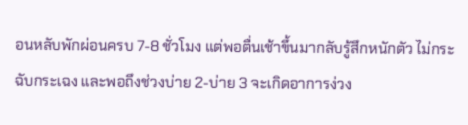อนหลับพักผ่อนครบ 7-8 ชั่วโมง แต่พอตื่นเช้าขึ้นมากลับรู้สึกหนักตัว ไม่กระฉับกระเฉง และพอถึงช่วงบ่าย 2-บ่าย 3 จะเกิดอาการง่วง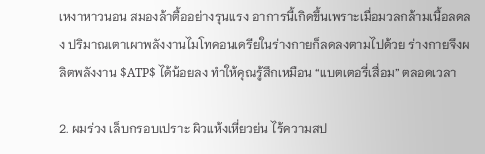เหงาหาวนอน สมองล้าตื้ออย่างรุนแรง อาการนี้เกิดขึ้นเพราะเมื่อมวลกล้ามเนื้อลดลง ปริมาณเตาเผาพลังงานไมโทคอนเดรียในร่างกายก็ลดลงตามไปด้วย ร่างกายจึงผลิตพลังงาน $ATP$ ได้น้อยลง ทำให้คุณรู้สึกเหมือน “แบตเตอรี่เสื่อม” ตลอดเวลา

2. ผมร่วง เล็บกรอบเปราะ ผิวแห้งเหี่ยวย่น ไร้ความสป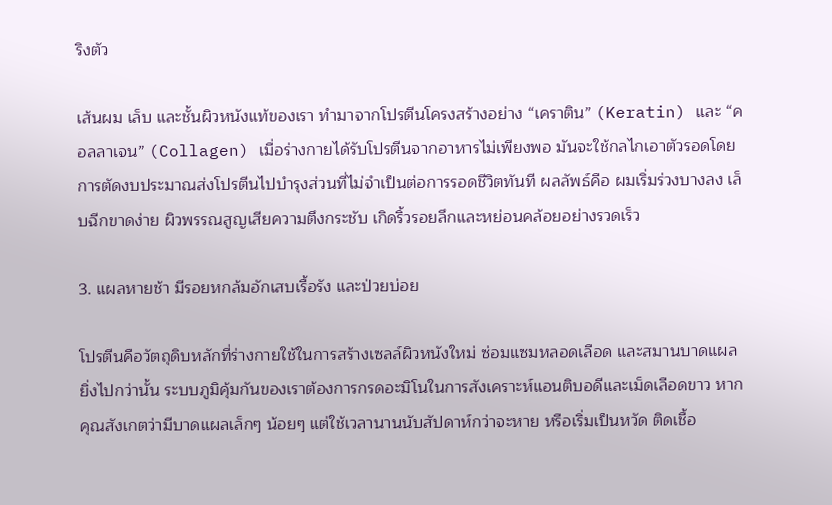ริงตัว

เส้นผม เล็บ และชั้นผิวหนังแท้ของเรา ทำมาจากโปรตีนโครงสร้างอย่าง “เคราติน” (Keratin) และ “คอลลาเจน” (Collagen) เมื่อร่างกายได้รับโปรตีนจากอาหารไม่เพียงพอ มันจะใช้กลไกเอาตัวรอดโดยการตัดงบประมาณส่งโปรตีนไปบำรุงส่วนที่ไม่จำเป็นต่อการรอดชีวิตทันที ผลลัพธ์คือ ผมเริ่มร่วงบางลง เล็บฉีกขาดง่าย ผิวพรรณสูญเสียความตึงกระชับ เกิดริ้วรอยลึกและหย่อนคล้อยอย่างรวดเร็ว

3. แผลหายช้า มีรอยหกล้มอักเสบเรื้อรัง และป่วยบ่อย

โปรตีนคือวัตถุดิบหลักที่ร่างกายใช้ในการสร้างเซลล์ผิวหนังใหม่ ซ่อมแซมหลอดเลือด และสมานบาดแผล ยิ่งไปกว่านั้น ระบบภูมิคุ้มกันของเราต้องการกรดอะมิโนในการสังเคราะห์แอนติบอดีและเม็ดเลือดขาว หากคุณสังเกตว่ามีบาดแผลเล็กๆ น้อยๆ แต่ใช้เวลานานนับสัปดาห์กว่าจะหาย หรือเริ่มเป็นหวัด ติดเชื้อ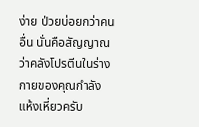ง่าย ป่วยบ่อยกว่าคนอื่น นั่นคือสัญญาณว่าคลังโปรตีนในร่างกายของคุณกำลังแห้งเหี่ยวครับ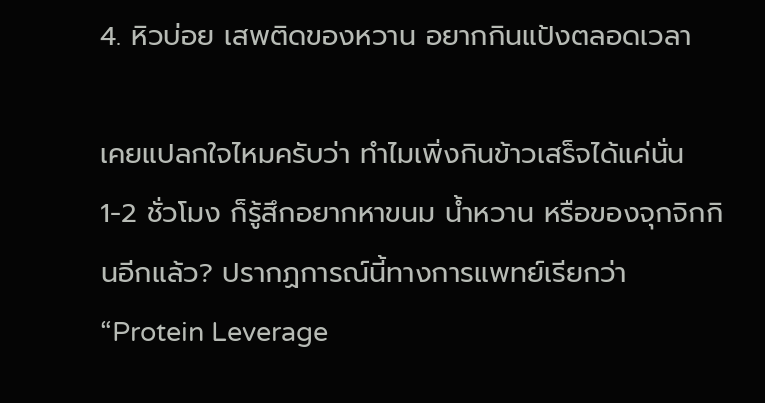4. หิวบ่อย เสพติดของหวาน อยากกินแป้งตลอดเวลา

เคยแปลกใจไหมครับว่า ทำไมเพิ่งกินข้าวเสร็จได้แค่นั่น 1-2 ชั่วโมง ก็รู้สึกอยากหาขนม น้ำหวาน หรือของจุกจิกกินอีกแล้ว? ปรากฏการณ์นี้ทางการแพทย์เรียกว่า “Protein Leverage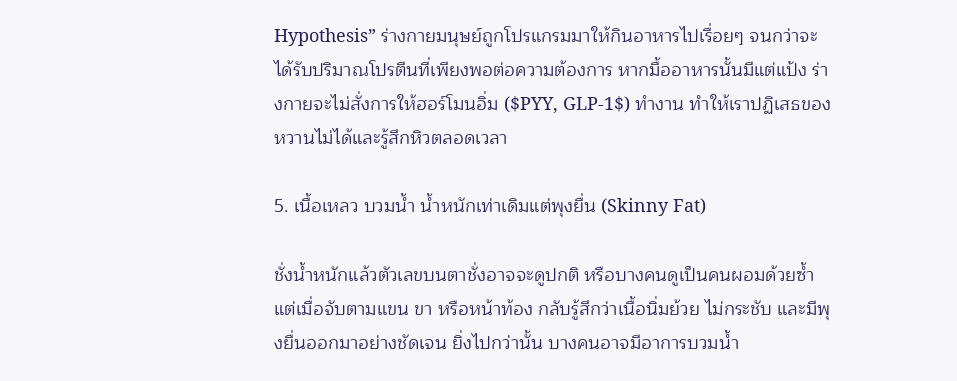Hypothesis” ร่างกายมนุษย์ถูกโปรแกรมมาให้กินอาหารไปเรื่อยๆ จนกว่าจะได้รับปริมาณโปรตีนที่เพียงพอต่อความต้องการ หากมื้ออาหารนั้นมีแต่แป้ง ร่างกายจะไม่สั่งการให้ฮอร์โมนอิ่ม ($PYY, GLP-1$) ทำงาน ทำให้เราปฏิเสธของหวานไม่ได้และรู้สึกหิวตลอดเวลา

5. เนื้อเหลว บวมน้ำ น้ำหนักเท่าเดิมแต่พุงยื่น (Skinny Fat)

ชั่งน้ำหนักแล้วตัวเลขบนตาชั่งอาจจะดูปกติ หรือบางคนดูเป็นคนผอมด้วยซ้ำ แต่เมื่อจับตามแขน ขา หรือหน้าท้อง กลับรู้สึกว่าเนื้อนิ่มย้วย ไม่กระชับ และมีพุงยื่นออกมาอย่างชัดเจน ยิ่งไปกว่านั้น บางคนอาจมีอาการบวมน้ำ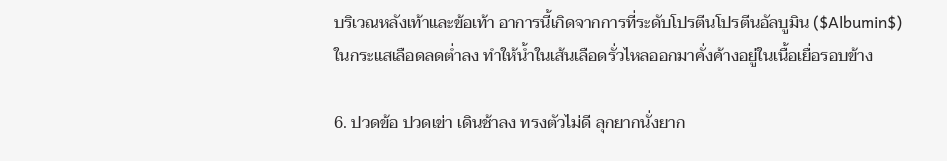บริเวณหลังเท้าและข้อเท้า อาการนี้เกิดจากการที่ระดับโปรตีนโปรตีนอัลบูมิน ($Albumin$) ในกระแสเลือดลดต่ำลง ทำให้น้ำในเส้นเลือดรั่วไหลออกมาคั่งค้างอยู่ในเนื้อเยื่อรอบข้าง

6. ปวดข้อ ปวดเข่า เดินช้าลง ทรงตัวไม่ดี ลุกยากนั่งยาก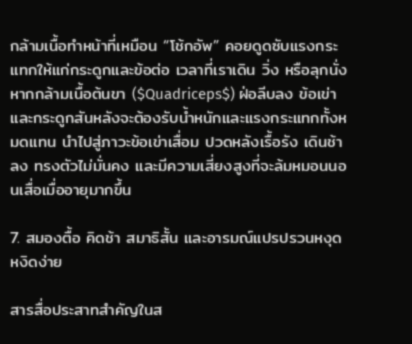กล้ามเนื้อทำหน้าที่เหมือน “โช้กอัพ” คอยดูดซับแรงกระแทกให้แก่กระดูกและข้อต่อ เวลาที่เราเดิน วิ่ง หรือลุกนั่ง หากกล้ามเนื้อต้นขา ($Quadriceps$) ฝ่อลีบลง ข้อเข่าและกระดูกสันหลังจะต้องรับน้ำหนักและแรงกระแทกทั้งหมดแทน นำไปสู่ภาวะข้อเข่าเสื่อม ปวดหลังเรื้อรัง เดินช้าลง ทรงตัวไม่มั่นคง และมีความเสี่ยงสูงที่จะล้มหมอนนอนเสื่อเมื่ออายุมากขึ้น

7. สมองตื้อ คิดช้า สมาธิสั้น และอารมณ์แปรปรวนหงุดหงิดง่าย

สารสื่อประสาทสำคัญในส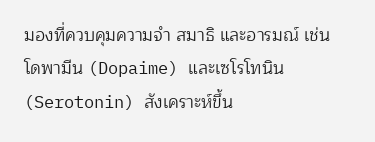มองที่ควบคุมความจำ สมาธิ และอารมณ์ เช่น โดพามีน (Dopaime) และเซโรโทนิน (Serotonin) สังเคราะห์ขึ้น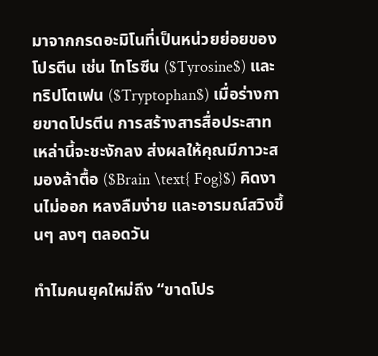มาจากกรดอะมิโนที่เป็นหน่วยย่อยของโปรตีน เช่น ไทโรซีน ($Tyrosine$) และทริปโตเฟน ($Tryptophan$) เมื่อร่างกายขาดโปรตีน การสร้างสารสื่อประสาทเหล่านี้จะชะงักลง ส่งผลให้คุณมีภาวะสมองล้าตื้อ ($Brain \text{ Fog}$) คิดงานไม่ออก หลงลืมง่าย และอารมณ์สวิงขึ้นๆ ลงๆ ตลอดวัน

ทำไมคนยุคใหม่ถึง “ขาดโปร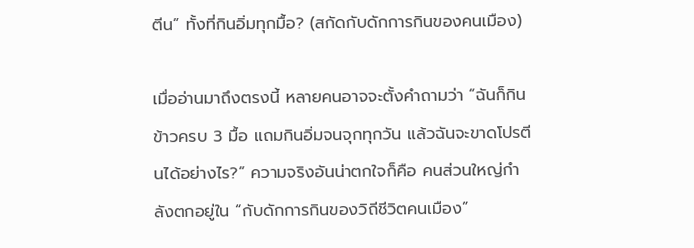ตีน” ทั้งที่กินอิ่มทุกมื้อ? (สกัดกับดักการกินของคนเมือง)

เมื่ออ่านมาถึงตรงนี้ หลายคนอาจจะตั้งคำถามว่า “ฉันก็กินข้าวครบ 3 มื้อ แถมกินอิ่มจนจุกทุกวัน แล้วฉันจะขาดโปรตีนได้อย่างไร?” ความจริงอันน่าตกใจก็คือ คนส่วนใหญ่กำลังตกอยู่ใน “กับดักการกินของวิถีชีวิตคนเมือง”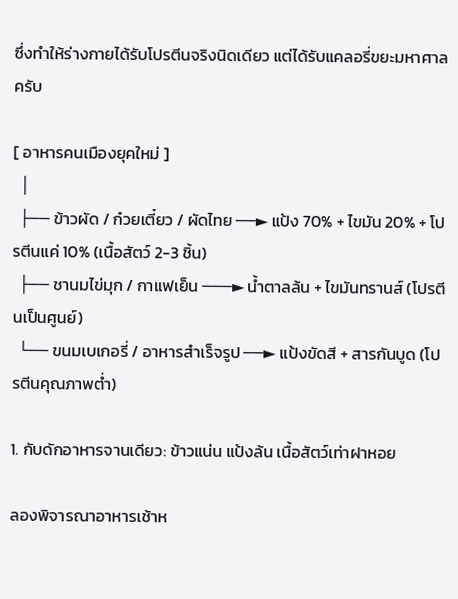ซึ่งทำให้ร่างกายได้รับโปรตีนจริงนิดเดียว แต่ได้รับแคลอรี่ขยะมหาศาลครับ

[ อาหารคนเมืองยุคใหม่ ]
  │
  ├── ข้าวผัด / ก๋วยเตี๋ยว / ผัดไทย ──► แป้ง 70% + ไขมัน 20% + โปรตีนแค่ 10% (เนื้อสัตว์ 2-3 ชิ้น)
  ├── ชานมไข่มุก / กาแฟเย็น ───► น้ำตาลล้น + ไขมันทรานส์ (โปรตีนเป็นศูนย์)
  └── ขนมเบเกอรี่ / อาหารสำเร็จรูป ──► แป้งขัดสี + สารกันบูด (โปรตีนคุณภาพต่ำ)

1. กับดักอาหารจานเดียว: ข้าวแน่น แป้งล้น เนื้อสัตว์เท่าฝาหอย

ลองพิจารณาอาหารเช้าห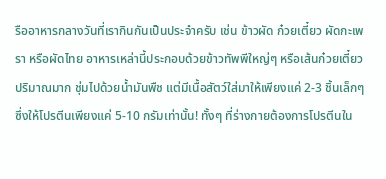รืออาหารกลางวันที่เรากินกันเป็นประจำครับ เช่น ข้าวผัด ก๋วยเตี๋ยว ผัดกะเพรา หรือผัดไทย อาหารเหล่านี้ประกอบด้วยข้าวทัพพีใหญ่ๆ หรือเส้นก๋วยเตี๋ยวปริมาณมาก ชุ่มไปด้วยน้ำมันพืช แต่มีเนื้อสัตว์ใส่มาให้เพียงแค่ 2-3 ชิ้นเล็กๆ ซึ่งให้โปรตีนเพียงแค่ 5-10 กรัมเท่านั้น! ทั้งๆ ที่ร่างกายต้องการโปรตีนใน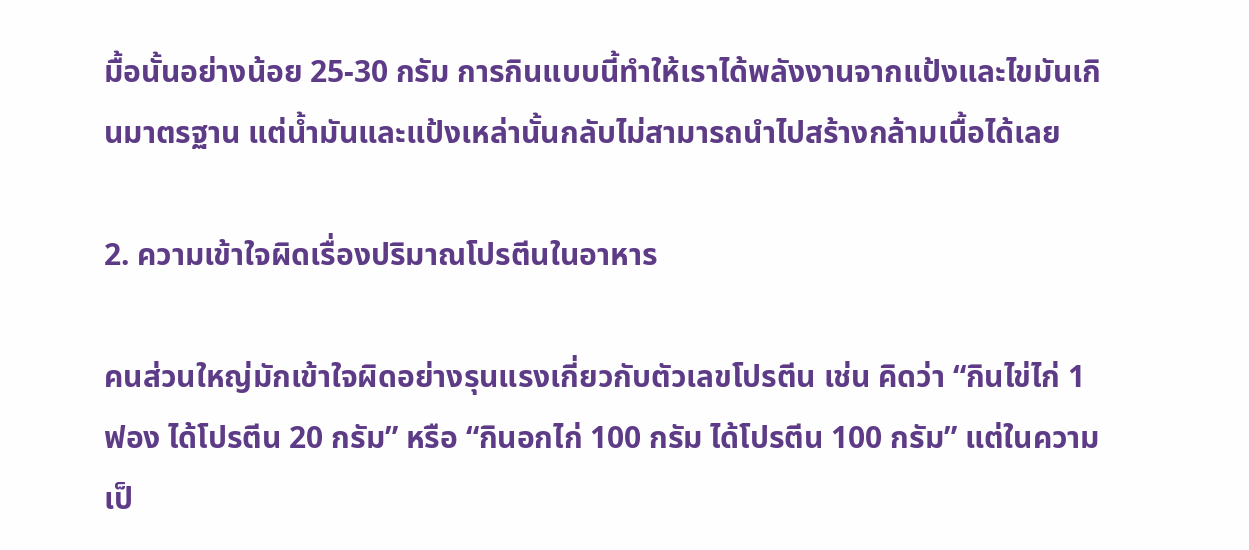มื้อนั้นอย่างน้อย 25-30 กรัม การกินแบบนี้ทำให้เราได้พลังงานจากแป้งและไขมันเกินมาตรฐาน แต่น้ำมันและแป้งเหล่านั้นกลับไม่สามารถนำไปสร้างกล้ามเนื้อได้เลย

2. ความเข้าใจผิดเรื่องปริมาณโปรตีนในอาหาร

คนส่วนใหญ่มักเข้าใจผิดอย่างรุนแรงเกี่ยวกับตัวเลขโปรตีน เช่น คิดว่า “กินไข่ไก่ 1 ฟอง ได้โปรตีน 20 กรัม” หรือ “กินอกไก่ 100 กรัม ได้โปรตีน 100 กรัม” แต่ในความเป็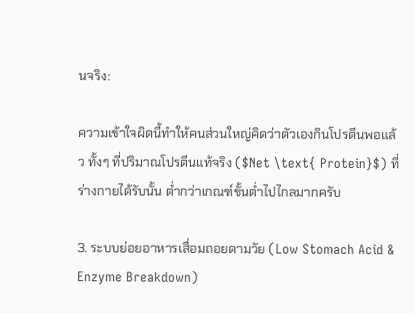นจริง:

ความเข้าใจผิดนี้ทำให้คนส่วนใหญ่คิดว่าตัวเองกินโปรตีนพอแล้ว ทั้งๆ ที่ปริมาณโปรตีนแท้จริง ($Net \text{ Protein}$) ที่ร่างกายได้รับนั้น ต่ำกว่าเกณฑ์ขั้นต่ำไปไกลมากครับ

3. ระบบย่อยอาหารเสื่อมถอยตามวัย (Low Stomach Acid & Enzyme Breakdown)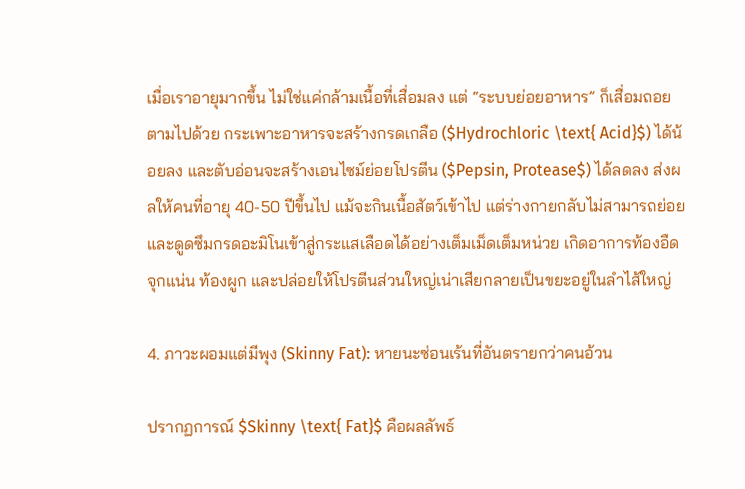เมื่อเราอายุมากขึ้น ไม่ใช่แค่กล้ามเนื้อที่เสื่อมลง แต่ “ระบบย่อยอาหาร” ก็เสื่อมถอยตามไปด้วย กระเพาะอาหารจะสร้างกรดเกลือ ($Hydrochloric \text{ Acid}$) ได้น้อยลง และตับอ่อนจะสร้างเอนไซม์ย่อยโปรตีน ($Pepsin, Protease$) ได้ลดลง ส่งผลให้คนที่อายุ 40-50 ปีขึ้นไป แม้จะกินเนื้อสัตว์เข้าไป แต่ร่างกายกลับไม่สามารถย่อยและดูดซึมกรดอะมิโนเข้าสู่กระแสเลือดได้อย่างเต็มเม็ดเต็มหน่วย เกิดอาการท้องอืด จุกแน่น ท้องผูก และปล่อยให้โปรตีนส่วนใหญ่เน่าเสียกลายเป็นขยะอยู่ในลำไส้ใหญ่

4. ภาวะผอมแต่มีพุง (Skinny Fat): หายนะซ่อนเร้นที่อันตรายกว่าคนอ้วน

ปรากฏการณ์ $Skinny \text{ Fat}$ คือผลลัพธ์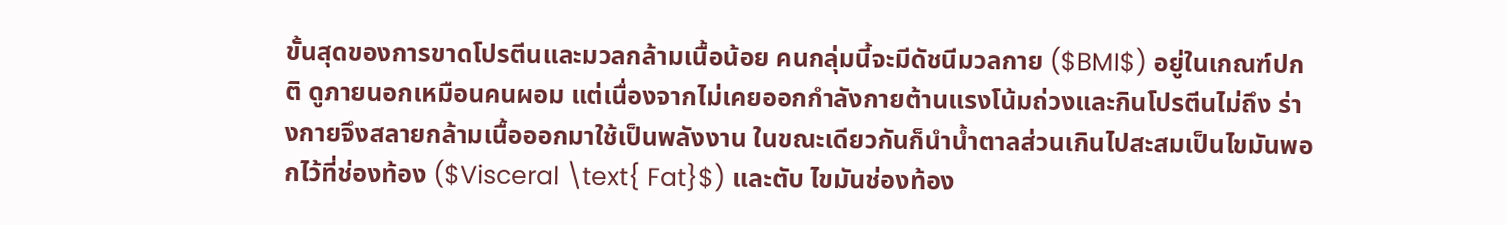ขั้นสุดของการขาดโปรตีนและมวลกล้ามเนื้อน้อย คนกลุ่มนี้จะมีดัชนีมวลกาย ($BMI$) อยู่ในเกณฑ์ปกติ ดูภายนอกเหมือนคนผอม แต่เนื่องจากไม่เคยออกกำลังกายต้านแรงโน้มถ่วงและกินโปรตีนไม่ถึง ร่างกายจึงสลายกล้ามเนื้อออกมาใช้เป็นพลังงาน ในขณะเดียวกันก็นำน้ำตาลส่วนเกินไปสะสมเป็นไขมันพอกไว้ที่ช่องท้อง ($Visceral \text{ Fat}$) และตับ ไขมันช่องท้อง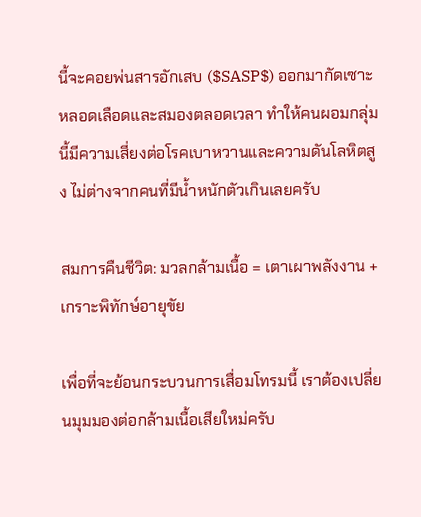นี้จะคอยพ่นสารอักเสบ ($SASP$) ออกมากัดเซาะหลอดเลือดและสมองตลอดเวลา ทำให้คนผอมกลุ่มนี้มีความเสี่ยงต่อโรคเบาหวานและความดันโลหิตสูง ไม่ต่างจากคนที่มีน้ำหนักตัวเกินเลยครับ

สมการคืนชีวิต: มวลกล้ามเนื้อ = เตาเผาพลังงาน + เกราะพิทักษ์อายุขัย

เพื่อที่จะย้อนกระบวนการเสื่อมโทรมนี้ เราต้องเปลี่ยนมุมมองต่อกล้ามเนื้อเสียใหม่ครับ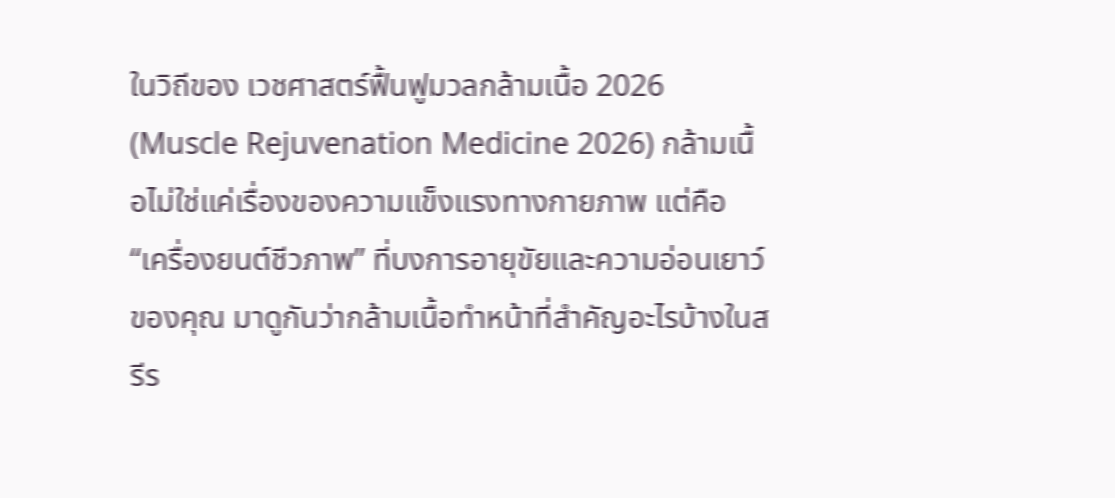ในวิถีของ เวชศาสตร์ฟื้นฟูมวลกล้ามเนื้อ 2026 (Muscle Rejuvenation Medicine 2026) กล้ามเนื้อไม่ใช่แค่เรื่องของความแข็งแรงทางกายภาพ แต่คือ “เครื่องยนต์ชีวภาพ” ที่บงการอายุขัยและความอ่อนเยาว์ของคุณ มาดูกันว่ากล้ามเนื้อทำหน้าที่สำคัญอะไรบ้างในสรีร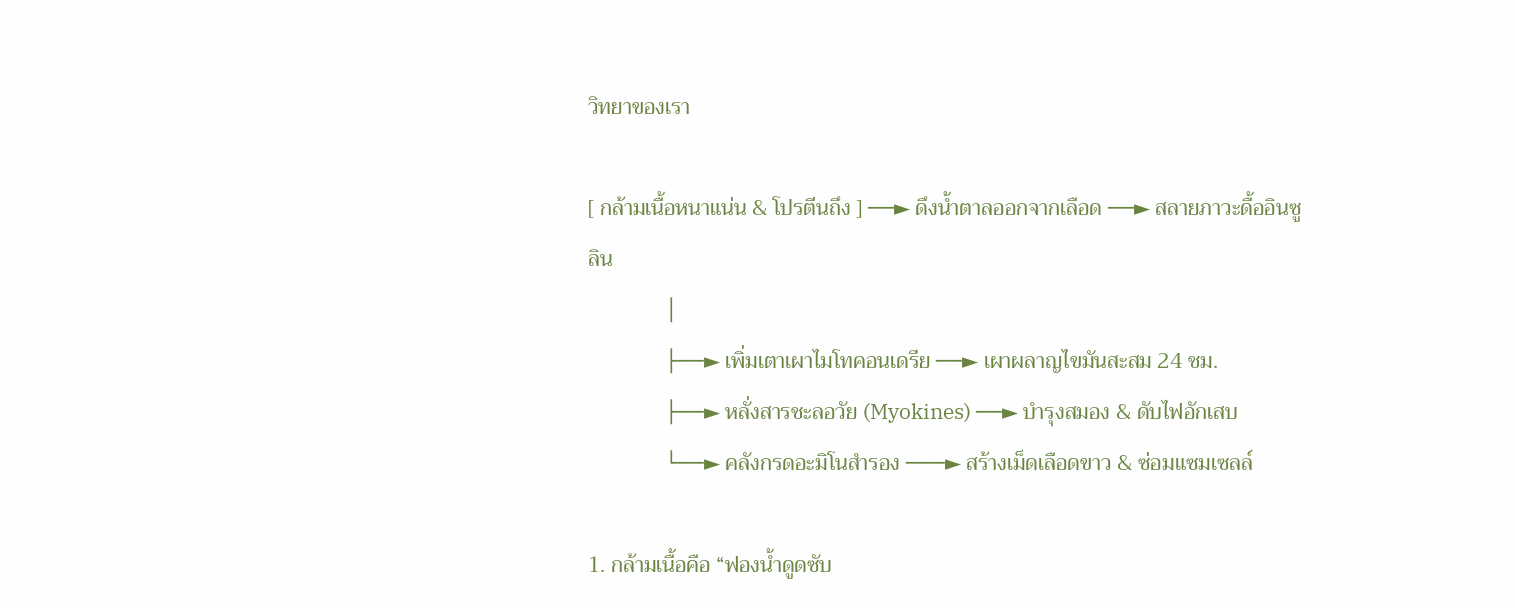วิทยาของเรา

[ กล้ามเนื้อหนาแน่น & โปรตีนถึง ] ──► ดึงน้ำตาลออกจากเลือด ──► สลายภาวะดื้ออินซูลิน
              │
              ├──► เพิ่มเตาเผาไมโทคอนเดรีย ──► เผาผลาญไขมันสะสม 24 ชม.
              ├──► หลั่งสารชะลอวัย (Myokines) ──► บำรุงสมอง & ดับไฟอักเสบ
              └──► คลังกรดอะมิโนสำรอง ───► สร้างเม็ดเลือดขาว & ซ่อมแซมเซลล์

1. กล้ามเนื้อคือ “ฟองน้ำดูดซับ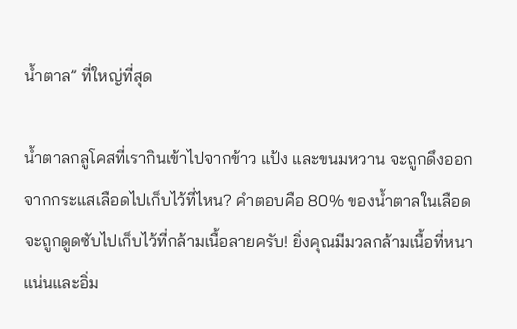น้ำตาล” ที่ใหญ่ที่สุด

น้ำตาลกลูโคสที่เรากินเข้าไปจากข้าว แป้ง และขนมหวาน จะถูกดึงออกจากกระแสเลือดไปเก็บไว้ที่ไหน? คำตอบคือ 80% ของน้ำตาลในเลือด จะถูกดูดซับไปเก็บไว้ที่กล้ามเนื้อลายครับ! ยิ่งคุณมีมวลกล้ามเนื้อที่หนาแน่นและอิ่ม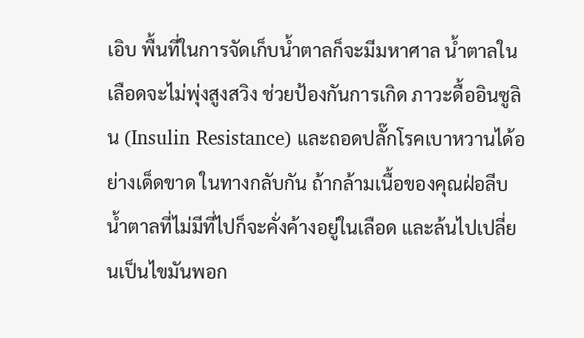เอิบ พื้นที่ในการจัดเก็บน้ำตาลก็จะมีมหาศาล น้ำตาลในเลือดจะไม่พุ่งสูงสวิง ช่วยป้องกันการเกิด ภาวะดื้ออินซูลิน (Insulin Resistance) และถอดปลั๊กโรคเบาหวานได้อย่างเด็ดขาด ในทางกลับกัน ถ้ากล้ามเนื้อของคุณฝ่อลีบ น้ำตาลที่ไม่มีที่ไปก็จะคั่งค้างอยู่ในเลือด และล้นไปเปลี่ยนเป็นไขมันพอก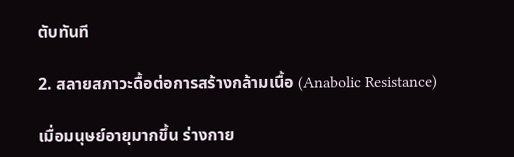ตับทันที

2. สลายสภาวะดื้อต่อการสร้างกล้ามเนื้อ (Anabolic Resistance)

เมื่อมนุษย์อายุมากขึ้น ร่างกาย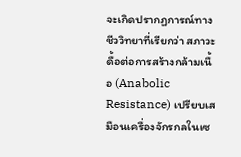จะเกิดปรากฏการณ์ทางชีววิทยาที่เรียกว่า สภาวะดื้อต่อการสร้างกล้ามเนื้อ (Anabolic Resistance) เปรียบเสมือนเครื่องจักรกลในเซ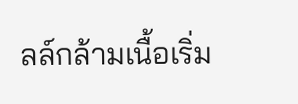ลล์กล้ามเนื้อเริ่ม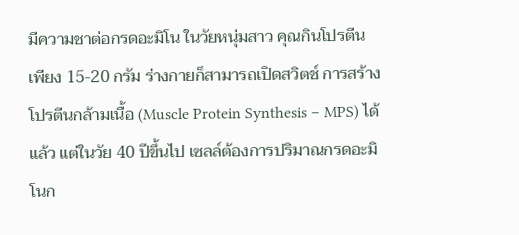มีความชาต่อกรดอะมิโน ในวัยหนุ่มสาว คุณกินโปรตีนเพียง 15-20 กรัม ร่างกายก็สามารถเปิดสวิตช์ การสร้างโปรตีนกล้ามเนื้อ (Muscle Protein Synthesis – MPS) ได้แล้ว แต่ในวัย 40 ปีขึ้นไป เซลล์ต้องการปริมาณกรดอะมิโนก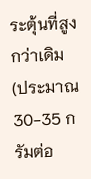ระตุ้นที่สูงกว่าเดิม (ประมาณ 30-35 กรัมต่อ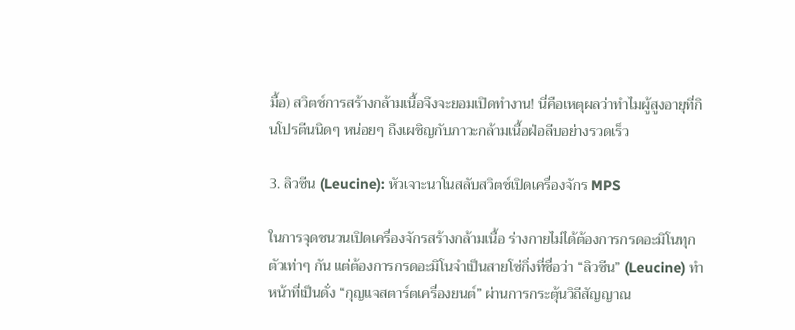มื้อ) สวิตช์การสร้างกล้ามเนื้อจึงจะยอมเปิดทำงาน! นี่คือเหตุผลว่าทำไมผู้สูงอายุที่กินโปรตีนนิดๆ หน่อยๆ ถึงเผชิญกับภาวะกล้ามเนื้อฝ่อลีบอย่างรวดเร็ว

3. ลิวซีน (Leucine): หัวเจาะนาโนสลับสวิตช์เปิดเครื่องจักร MPS

ในการจุดชนวนเปิดเครื่องจักรสร้างกล้ามเนื้อ ร่างกายไม่ได้ต้องการกรดอะมิโนทุกตัวเท่าๆ กัน แต่ต้องการกรดอะมิโนจำเป็นสายโซ่กิ่งที่ชื่อว่า “ลิวซีน” (Leucine) ทำหน้าที่เป็นดั่ง “กุญแจสตาร์ตเครื่องยนต์” ผ่านการกระตุ้นวิถีสัญญาณ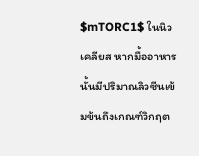$mTORC1$ ในนิวเคลียส หากมื้ออาหารนั้นมีปริมาณลิวซีนเข้มข้นถึงเกณฑ์วิกฤต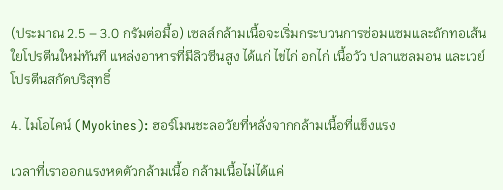(ประมาณ 2.5 – 3.0 กรัมต่อมื้อ) เซลล์กล้ามเนื้อจะเริ่มกระบวนการซ่อมแซมและถักทอเส้นใยโปรตีนใหม่ทันที แหล่งอาหารที่มีลิวซีนสูง ได้แก่ ไข่ไก่ อกไก่ เนื้อวัว ปลาแซลมอน และเวย์โปรตีนสกัดบริสุทธิ์

4. ไมโอไคน์ (Myokines): ฮอร์โมนชะลอวัยที่หลั่งจากกล้ามเนื้อที่แข็งแรง

เวลาที่เราออกแรงหดตัวกล้ามเนื้อ กล้ามเนื้อไม่ได้แค่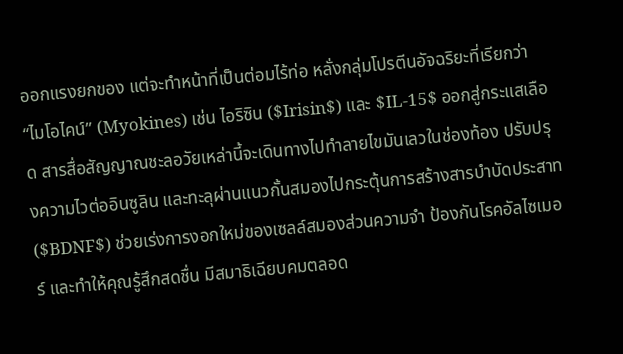ออกแรงยกของ แต่จะทำหน้าที่เป็นต่อมไร้ท่อ หลั่งกลุ่มโปรตีนอัจฉริยะที่เรียกว่า “ไมโอไคน์” (Myokines) เช่น ไอริซิน ($Irisin$) และ $IL-15$ ออกสู่กระแสเลือด สารสื่อสัญญาณชะลอวัยเหล่านี้จะเดินทางไปทำลายไขมันเลวในช่องท้อง ปรับปรุงความไวต่ออินซูลิน และทะลุผ่านแนวกั้นสมองไปกระตุ้นการสร้างสารบำบัดประสาท ($BDNF$) ช่วยเร่งการงอกใหม่ของเซลล์สมองส่วนความจำ ป้องกันโรคอัลไซเมอร์ และทำให้คุณรู้สึกสดชื่น มีสมาธิเฉียบคมตลอด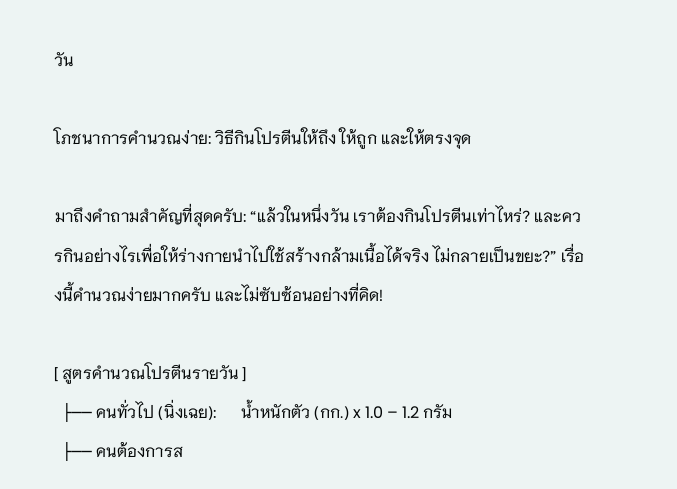วัน

โภชนาการคำนวณง่าย: วิธีกินโปรตีนให้ถึง ให้ถูก และให้ตรงจุด

มาถึงคำถามสำคัญที่สุดครับ: “แล้วในหนึ่งวัน เราต้องกินโปรตีนเท่าไหร่? และควรกินอย่างไรเพื่อให้ร่างกายนำไปใช้สร้างกล้ามเนื้อได้จริง ไม่กลายเป็นขยะ?” เรื่องนี้คำนวณง่ายมากครับ และไม่ซับซ้อนอย่างที่คิด!

[ สูตรคำนวณโปรตีนรายวัน ]
  ├── คนทั่วไป (นิ่งเฉย):      น้ำหนักตัว (กก.) x 1.0 – 1.2 กรัม
  ├── คนต้องการส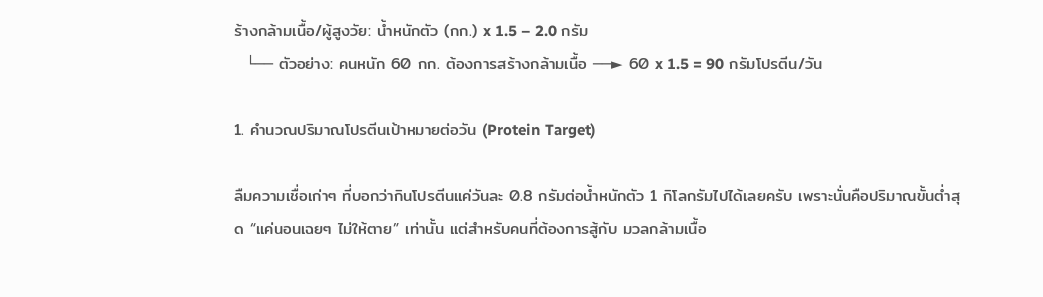ร้างกล้ามเนื้อ/ผู้สูงวัย: น้ำหนักตัว (กก.) x 1.5 – 2.0 กรัม
  └── ตัวอย่าง: คนหนัก 60 กก. ต้องการสร้างกล้ามเนื้อ ──► 60 x 1.5 = 90 กรัมโปรตีน/วัน

1. คำนวณปริมาณโปรตีนเป้าหมายต่อวัน (Protein Target)

ลืมความเชื่อเก่าๆ ที่บอกว่ากินโปรตีนแค่วันละ 0.8 กรัมต่อน้ำหนักตัว 1 กิโลกรัมไปได้เลยครับ เพราะนั่นคือปริมาณขั้นต่ำสุด “แค่นอนเฉยๆ ไม่ให้ตาย” เท่านั้น แต่สำหรับคนที่ต้องการสู้กับ มวลกล้ามเนื้อ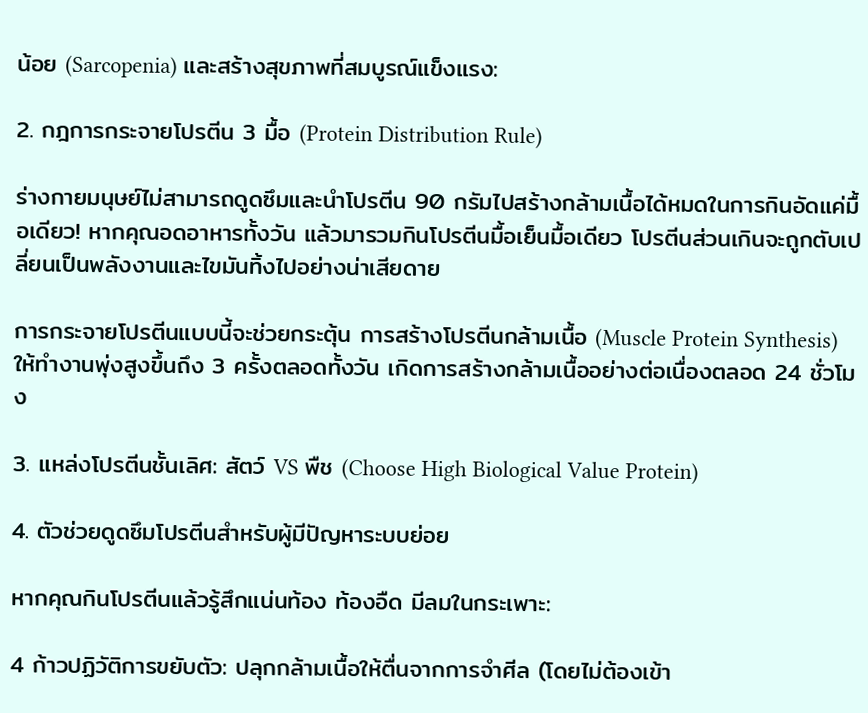น้อย (Sarcopenia) และสร้างสุขภาพที่สมบูรณ์แข็งแรง:

2. กฎการกระจายโปรตีน 3 มื้อ (Protein Distribution Rule)

ร่างกายมนุษย์ไม่สามารถดูดซึมและนำโปรตีน 90 กรัมไปสร้างกล้ามเนื้อได้หมดในการกินอัดแค่มื้อเดียว! หากคุณอดอาหารทั้งวัน แล้วมารวมกินโปรตีนมื้อเย็นมื้อเดียว โปรตีนส่วนเกินจะถูกตับเปลี่ยนเป็นพลังงานและไขมันทิ้งไปอย่างน่าเสียดาย

การกระจายโปรตีนแบบนี้จะช่วยกระตุ้น การสร้างโปรตีนกล้ามเนื้อ (Muscle Protein Synthesis) ให้ทำงานพุ่งสูงขึ้นถึง 3 ครั้งตลอดทั้งวัน เกิดการสร้างกล้ามเนื้ออย่างต่อเนื่องตลอด 24 ชั่วโมง

3. แหล่งโปรตีนชั้นเลิศ: สัตว์ VS พืช (Choose High Biological Value Protein)

4. ตัวช่วยดูดซึมโปรตีนสำหรับผู้มีปัญหาระบบย่อย

หากคุณกินโปรตีนแล้วรู้สึกแน่นท้อง ท้องอืด มีลมในกระเพาะ:

4 ก้าวปฏิวัติการขยับตัว: ปลุกกล้ามเนื้อให้ตื่นจากการจำศีล (โดยไม่ต้องเข้า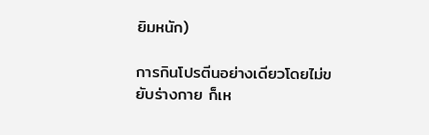ยิมหนัก)

การกินโปรตีนอย่างเดียวโดยไม่ขยับร่างกาย ก็เห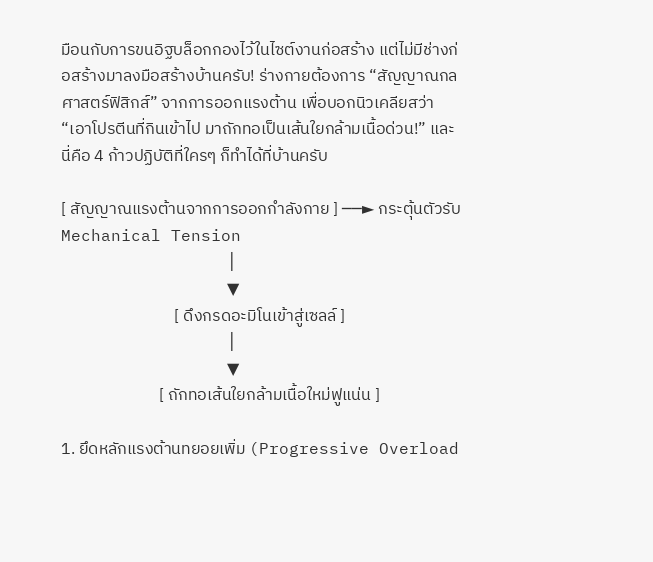มือนกับการขนอิฐบล็อกกองไว้ในไซต์งานก่อสร้าง แต่ไม่มีช่างก่อสร้างมาลงมือสร้างบ้านครับ! ร่างกายต้องการ “สัญญาณกลศาสตร์ฟิสิกส์” จากการออกแรงต้าน เพื่อบอกนิวเคลียสว่า “เอาโปรตีนที่กินเข้าไป มาถักทอเป็นเส้นใยกล้ามเนื้อด่วน!” และนี่คือ 4 ก้าวปฏิบัติที่ใครๆ ก็ทำได้ที่บ้านครับ

[ สัญญาณแรงต้านจากการออกกำลังกาย ] ──► กระตุ้นตัวรับ Mechanical Tension
                                            │
                                            ▼
                              [ ดึงกรดอะมิโนเข้าสู่เซลล์ ]
                                            │
                                            ▼
                          [ ถักทอเส้นใยกล้ามเนื้อใหม่ฟูแน่น ]

1. ยึดหลักแรงต้านทยอยเพิ่ม (Progressive Overload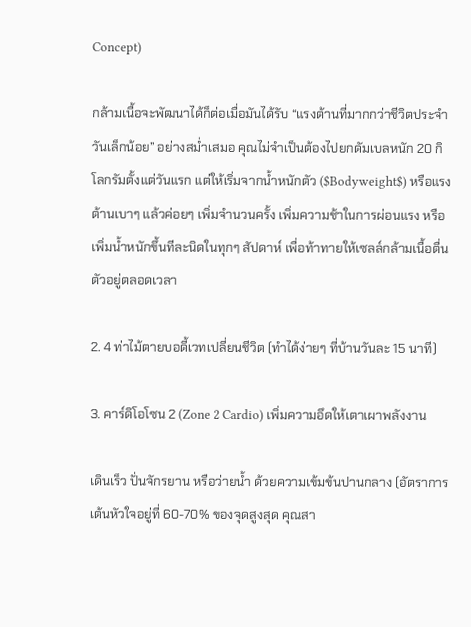Concept)

กล้ามเนื้อจะพัฒนาได้ก็ต่อเมื่อมันได้รับ “แรงต้านที่มากกว่าชีวิตประจำวันเล็กน้อย” อย่างสม่ำเสมอ คุณไม่จำเป็นต้องไปยกดัมเบลหนัก 20 กิโลกรัมตั้งแต่วันแรก แต่ให้เริ่มจากน้ำหนักตัว ($Bodyweight$) หรือแรงต้านเบาๆ แล้วค่อยๆ เพิ่มจำนวนครั้ง เพิ่มความช้าในการผ่อนแรง หรือเพิ่มน้ำหนักขึ้นทีละนิดในทุกๆ สัปดาห์ เพื่อท้าทายให้เซลล์กล้ามเนื้อตื่นตัวอยู่ตลอดเวลา

2. 4 ท่าไม้ตายบอดี้เวทเปลี่ยนชีวิต (ทำได้ง่ายๆ ที่บ้านวันละ 15 นาที)

3. คาร์ดิโอโซน 2 (Zone 2 Cardio) เพิ่มความอึดให้เตาเผาพลังงาน

เดินเร็ว ปั่นจักรยาน หรือว่ายน้ำ ด้วยความเข้มข้นปานกลาง (อัตราการเต้นหัวใจอยู่ที่ 60-70% ของจุดสูงสุด คุณสา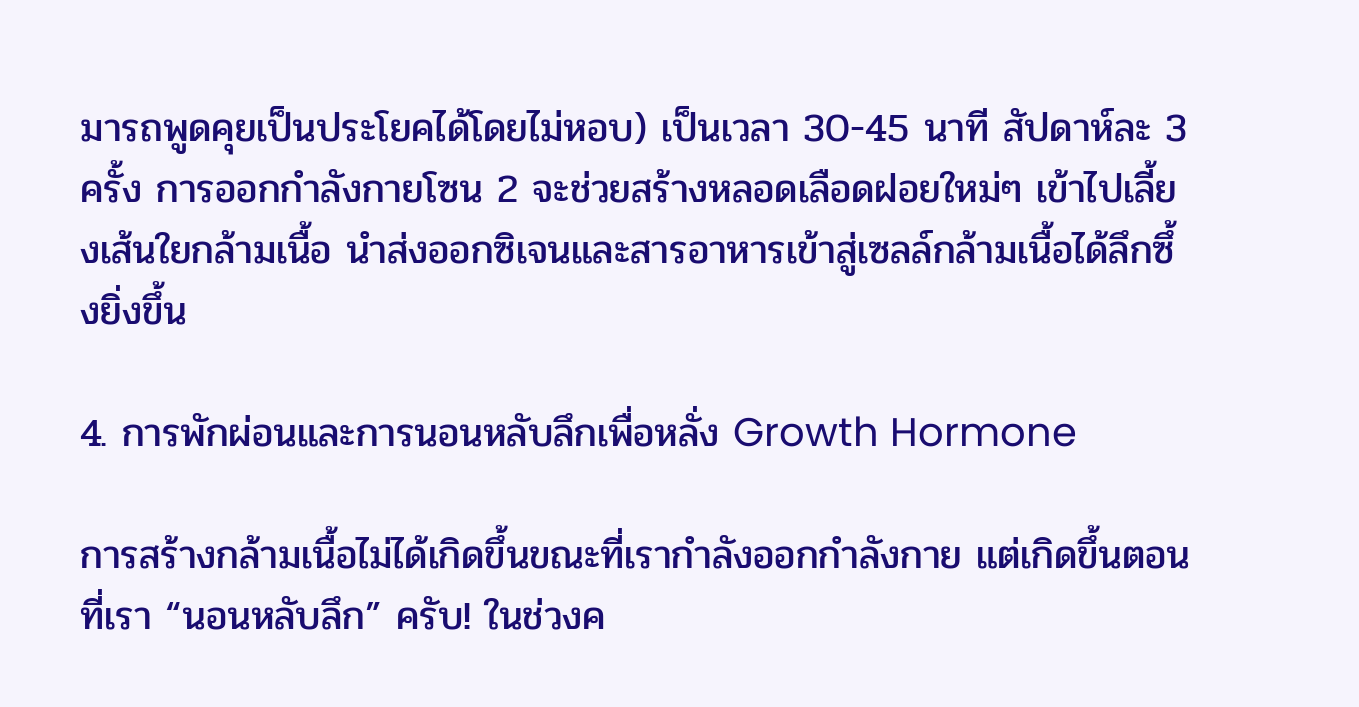มารถพูดคุยเป็นประโยคได้โดยไม่หอบ) เป็นเวลา 30-45 นาที สัปดาห์ละ 3 ครั้ง การออกกำลังกายโซน 2 จะช่วยสร้างหลอดเลือดฝอยใหม่ๆ เข้าไปเลี้ยงเส้นใยกล้ามเนื้อ นำส่งออกซิเจนและสารอาหารเข้าสู่เซลล์กล้ามเนื้อได้ลึกซึ้งยิ่งขึ้น

4. การพักผ่อนและการนอนหลับลึกเพื่อหลั่ง Growth Hormone

การสร้างกล้ามเนื้อไม่ได้เกิดขึ้นขณะที่เรากำลังออกกำลังกาย แต่เกิดขึ้นตอนที่เรา “นอนหลับลึก” ครับ! ในช่วงค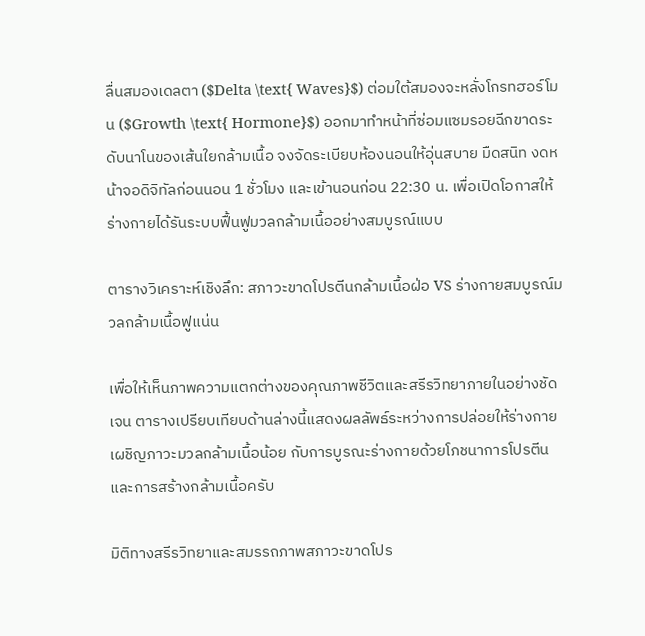ลื่นสมองเดลตา ($Delta \text{ Waves}$) ต่อมใต้สมองจะหลั่งโกรทฮอร์โมน ($Growth \text{ Hormone}$) ออกมาทำหน้าที่ซ่อมแซมรอยฉีกขาดระดับนาโนของเส้นใยกล้ามเนื้อ จงจัดระเบียบห้องนอนให้อุ่นสบาย มืดสนิท งดหน้าจอดิจิทัลก่อนนอน 1 ชั่วโมง และเข้านอนก่อน 22:30 น. เพื่อเปิดโอกาสให้ร่างกายได้รันระบบฟื้นฟูมวลกล้ามเนื้ออย่างสมบูรณ์แบบ

ตารางวิเคราะห์เชิงลึก: สภาวะขาดโปรตีนกล้ามเนื้อฝ่อ VS ร่างกายสมบูรณ์มวลกล้ามเนื้อฟูแน่น

เพื่อให้เห็นภาพความแตกต่างของคุณภาพชีวิตและสรีรวิทยาภายในอย่างชัดเจน ตารางเปรียบเทียบด้านล่างนี้แสดงผลลัพธ์ระหว่างการปล่อยให้ร่างกายเผชิญภาวะมวลกล้ามเนื้อน้อย กับการบูรณะร่างกายด้วยโภชนาการโปรตีนและการสร้างกล้ามเนื้อครับ

มิติทางสรีรวิทยาและสมรรถภาพสภาวะขาดโปร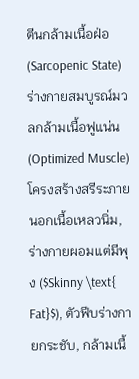ตีนกล้ามเนื้อฝ่อ (Sarcopenic State)ร่างกายสมบูรณ์มวลกล้ามเนื้อฟูแน่น (Optimized Muscle)
โครงสร้างสรีระภายนอกเนื้อเหลวนิ่ม, ร่างกายผอมแต่มีพุง ($Skinny \text{ Fat}$), ตัวฟีบร่างกายกระชับ, กล้ามเนื้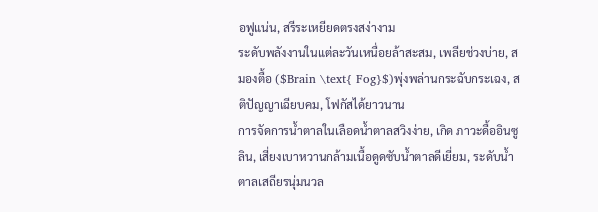อฟูแน่น, สรีระเหยียดตรงสง่างาม
ระดับพลังงานในแต่ละวันเหนื่อยล้าสะสม, เพลียช่วงบ่าย, สมองตื้อ ($Brain \text{ Fog}$)พุ่งพล่านกระฉับกระเฉง, สติปัญญาเฉียบคม, โฟกัสได้ยาวนาน
การจัดการน้ำตาลในเลือดน้ำตาลสวิงง่าย, เกิด ภาวะดื้ออินซูลิน, เสี่ยงเบาหวานกล้ามเนื้อดูดซับน้ำตาลดีเยี่ยม, ระดับน้ำตาลเสถียรนุ่มนวล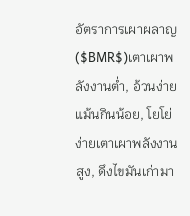อัตราการเผาผลาญ ($BMR$)เตาเผาพลังงานต่ำ, อ้วนง่ายแม้นกินน้อย, โยโย่ง่ายเตาเผาพลังงานสูง, ดึงไขมันเก่ามา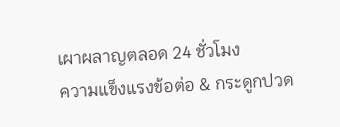เผาผลาญตลอด 24 ชั่วโมง
ความแข็งแรงข้อต่อ & กระดูกปวด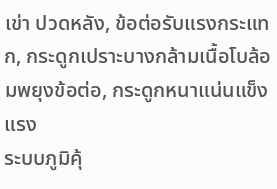เข่า ปวดหลัง, ข้อต่อรับแรงกระแทก, กระดูกเปราะบางกล้ามเนื้อโบล้อมพยุงข้อต่อ, กระดูกหนาแน่นแข็งแรง
ระบบภูมิคุ้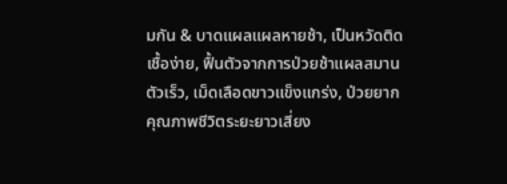มกัน & บาดแผลแผลหายช้า, เป็นหวัดติดเชื้อง่าย, ฟื้นตัวจากการป่วยช้าแผลสมานตัวเร็ว, เม็ดเลือดขาวแข็งแกร่ง, ป่วยยาก
คุณภาพชีวิตระยะยาวเสี่ยง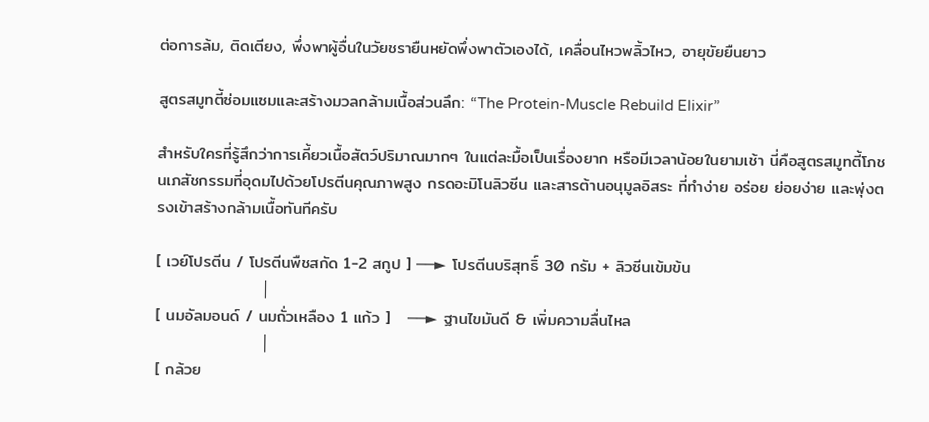ต่อการล้ม, ติดเตียง, พึ่งพาผู้อื่นในวัยชรายืนหยัดพึ่งพาตัวเองได้, เคลื่อนไหวพลิ้วไหว, อายุขัยยืนยาว

สูตรสมูทตี้ซ่อมแซมและสร้างมวลกล้ามเนื้อส่วนลึก: “The Protein-Muscle Rebuild Elixir”

สำหรับใครที่รู้สึกว่าการเคี้ยวเนื้อสัตว์ปริมาณมากๆ ในแต่ละมื้อเป็นเรื่องยาก หรือมีเวลาน้อยในยามเช้า นี่คือสูตรสมูทตี้โภชนเภสัชกรรมที่อุดมไปด้วยโปรตีนคุณภาพสูง กรดอะมิโนลิวซีน และสารต้านอนุมูลอิสระ ที่ทำง่าย อร่อย ย่อยง่าย และพุ่งตรงเข้าสร้างกล้ามเนื้อทันทีครับ

[ เวย์โปรตีน / โปรตีนพืชสกัด 1-2 สกูป ] ──► โปรตีนบริสุทธิ์ 30 กรัม + ลิวซีนเข้มข้น
                  │
[ นมอัลมอนด์ / นมถั่วเหลือง 1 แก้ว ]   ──► ฐานไขมันดี & เพิ่มความลื่นไหล
                  │
[ กล้วย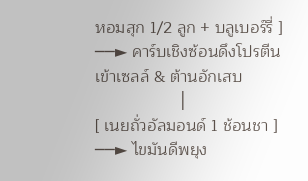หอมสุก 1/2 ลูก + บลูเบอร์รี่ ] ──► คาร์บเชิงซ้อนดึงโปรตีนเข้าเซลล์ & ต้านอักเสบ
                  │
[ เนยถั่วอัลมอนด์ 1 ช้อนชา ]           ──► ไขมันดีพยุง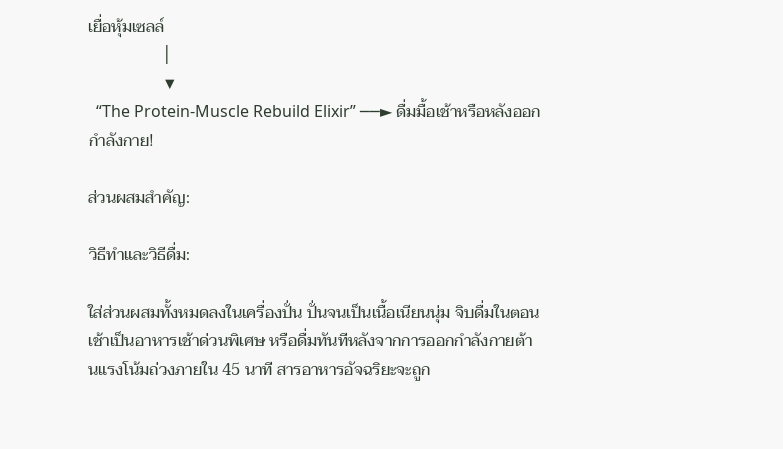เยื่อหุ้มเซลล์
                  │
                  ▼
  “The Protein-Muscle Rebuild Elixir” ──► ดื่มมื้อเช้าหรือหลังออกกำลังกาย!

ส่วนผสมสำคัญ:

วิธีทำและวิธีดื่ม:

ใส่ส่วนผสมทั้งหมดลงในเครื่องปั่น ปั่นจนเป็นเนื้อเนียนนุ่ม จิบดื่มในตอนเช้าเป็นอาหารเช้าด่วนพิเศษ หรือดื่มทันทีหลังจากการออกกำลังกายต้านแรงโน้มถ่วงภายใน 45 นาที สารอาหารอัจฉริยะจะถูก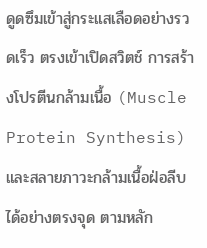ดูดซึมเข้าสู่กระแสเลือดอย่างรวดเร็ว ตรงเข้าเปิดสวิตช์ การสร้างโปรตีนกล้ามเนื้อ (Muscle Protein Synthesis) และสลายภาวะกล้ามเนื้อฝ่อลีบได้อย่างตรงจุด ตามหลัก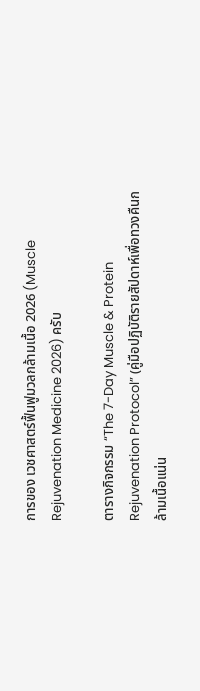การของ เวชศาสตร์ฟื้นฟูมวลกล้ามเนื้อ 2026 (Muscle Rejuvenation Medicine 2026) ครับ

ตารางกิจกรรม “The 7-Day Muscle & Protein Rejuvenation Protocol” (คู่มือปฏิบัติรายสัปดาห์เพื่อทวงคืนกล้ามเนื้อแน่น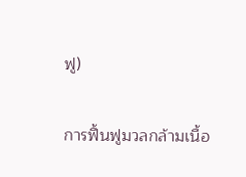ฟู)

การฟื้นฟูมวลกล้ามเนื้อ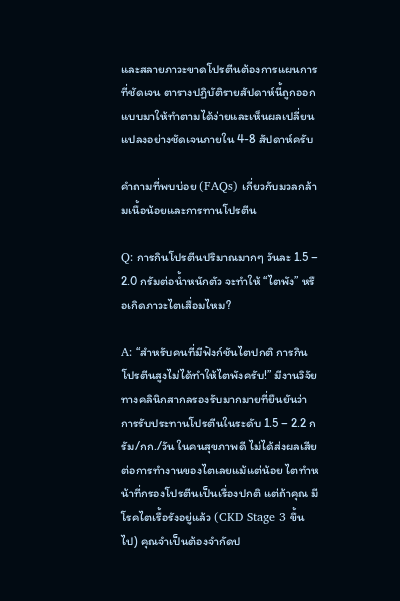และสลายภาวะขาดโปรตีนต้องการแผนการที่ชัดเจน ตารางปฏิบัติรายสัปดาห์นี้ถูกออกแบบมาให้ทำตามได้ง่ายและเห็นผลเปลี่ยนแปลงอย่างชัดเจนภายใน 4-8 สัปดาห์ครับ

คำถามที่พบบ่อย (FAQs) เกี่ยวกับมวลกล้ามเนื้อน้อยและการทานโปรตีน

Q: การกินโปรตีนปริมาณมากๆ วันละ 1.5 – 2.0 กรัมต่อน้ำหนักตัว จะทำให้ “ไตพัง” หรือเกิดภาวะไตเสื่อมไหม?

A: “สำหรับคนที่มีฟังก์ชันไตปกติ การกินโปรตีนสูงไม่ได้ทำให้ไตพังครับ!” มีงานวิจัยทางคลินิกสากลรองรับมากมายที่ยืนยันว่า การรับประทานโปรตีนในระดับ 1.5 – 2.2 กรัม/กก./วัน ในคนสุขภาพดี ไม่ได้ส่งผลเสียต่อการทำงานของไตเลยแม้แต่น้อย ไตทำหน้าที่กรองโปรตีนเป็นเรื่องปกติ แต่ถ้าคุณ มีโรคไตเรื้อรังอยู่แล้ว (CKD Stage 3 ขึ้นไป) คุณจำเป็นต้องจำกัดป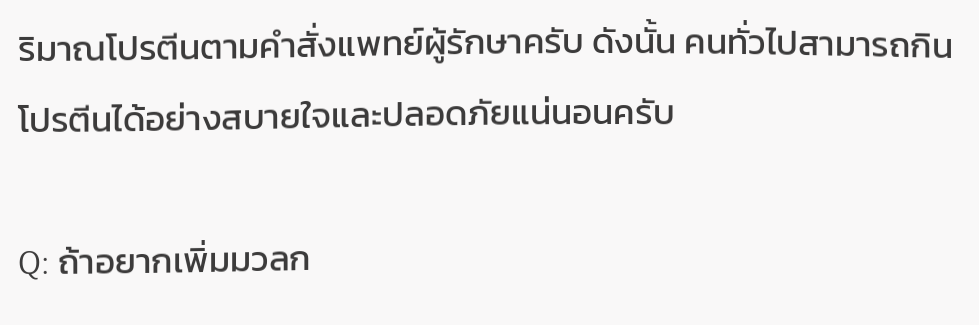ริมาณโปรตีนตามคำสั่งแพทย์ผู้รักษาครับ ดังนั้น คนทั่วไปสามารถกินโปรตีนได้อย่างสบายใจและปลอดภัยแน่นอนครับ

Q: ถ้าอยากเพิ่มมวลก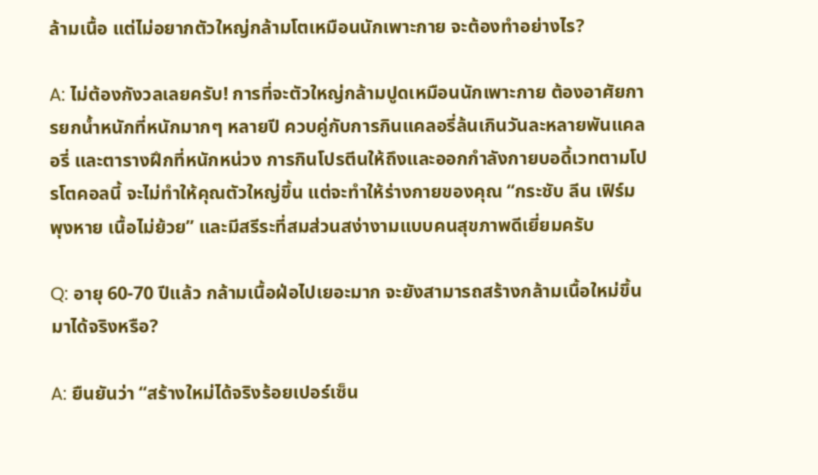ล้ามเนื้อ แต่ไม่อยากตัวใหญ่กล้ามโตเหมือนนักเพาะกาย จะต้องทำอย่างไร?

A: ไม่ต้องกังวลเลยครับ! การที่จะตัวใหญ่กล้ามปูดเหมือนนักเพาะกาย ต้องอาศัยการยกน้ำหนักที่หนักมากๆ หลายปี ควบคู่กับการกินแคลอรี่ล้นเกินวันละหลายพันแคลอรี่ และตารางฝึกที่หนักหน่วง การกินโปรตีนให้ถึงและออกกำลังกายบอดี้เวทตามโปรโตคอลนี้ จะไม่ทำให้คุณตัวใหญ่ขึ้น แต่จะทำให้ร่างกายของคุณ “กระชับ ลีน เฟิร์ม พุงหาย เนื้อไม่ย้วย” และมีสรีระที่สมส่วนสง่างามแบบคนสุขภาพดีเยี่ยมครับ

Q: อายุ 60-70 ปีแล้ว กล้ามเนื้อฝ่อไปเยอะมาก จะยังสามารถสร้างกล้ามเนื้อใหม่ขึ้นมาได้จริงหรือ?

A: ยืนยันว่า “สร้างใหม่ได้จริงร้อยเปอร์เซ็น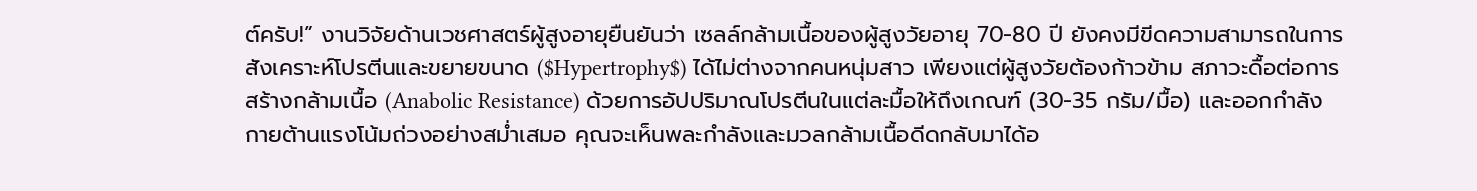ต์ครับ!” งานวิจัยด้านเวชศาสตร์ผู้สูงอายุยืนยันว่า เซลล์กล้ามเนื้อของผู้สูงวัยอายุ 70-80 ปี ยังคงมีขีดความสามารถในการสังเคราะห์โปรตีนและขยายขนาด ($Hypertrophy$) ได้ไม่ต่างจากคนหนุ่มสาว เพียงแต่ผู้สูงวัยต้องก้าวข้าม สภาวะดื้อต่อการสร้างกล้ามเนื้อ (Anabolic Resistance) ด้วยการอัปปริมาณโปรตีนในแต่ละมื้อให้ถึงเกณฑ์ (30-35 กรัม/มื้อ) และออกกำลังกายต้านแรงโน้มถ่วงอย่างสม่ำเสมอ คุณจะเห็นพละกำลังและมวลกล้ามเนื้อดีดกลับมาได้อ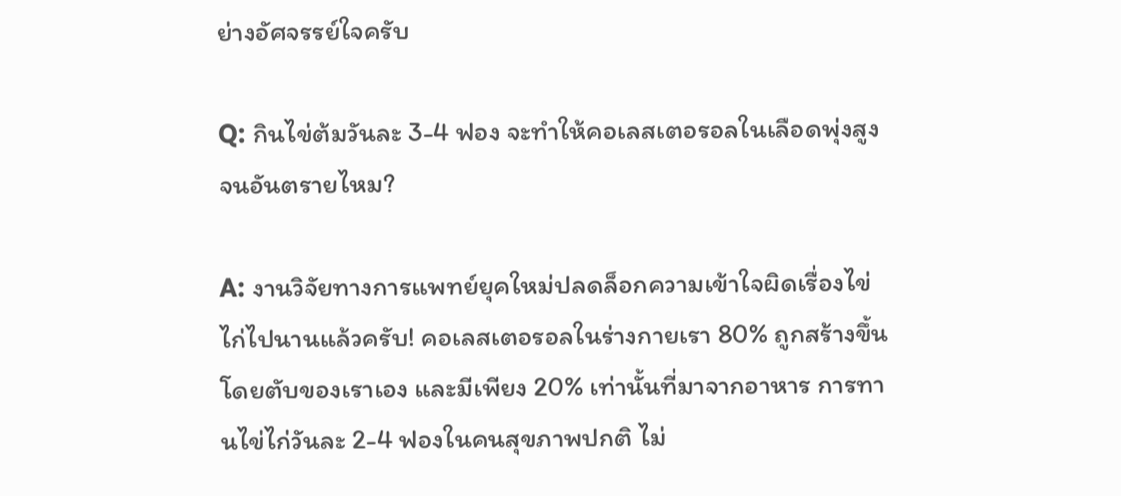ย่างอัศจรรย์ใจครับ

Q: กินไข่ต้มวันละ 3-4 ฟอง จะทำให้คอเลสเตอรอลในเลือดพุ่งสูงจนอันตรายไหม?

A: งานวิจัยทางการแพทย์ยุคใหม่ปลดล็อกความเข้าใจผิดเรื่องไข่ไก่ไปนานแล้วครับ! คอเลสเตอรอลในร่างกายเรา 80% ถูกสร้างขึ้นโดยตับของเราเอง และมีเพียง 20% เท่านั้นที่มาจากอาหาร การทานไข่ไก่วันละ 2-4 ฟองในคนสุขภาพปกติ ไม่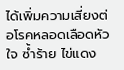ได้เพิ่มความเสี่ยงต่อโรคหลอดเลือดหัวใจ ซ้ำร้าย ไข่แดง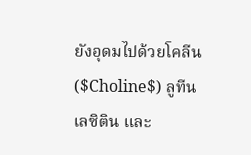ยังอุดมไปด้วยโคลีน ($Choline$) ลูทีน เลซิติน และ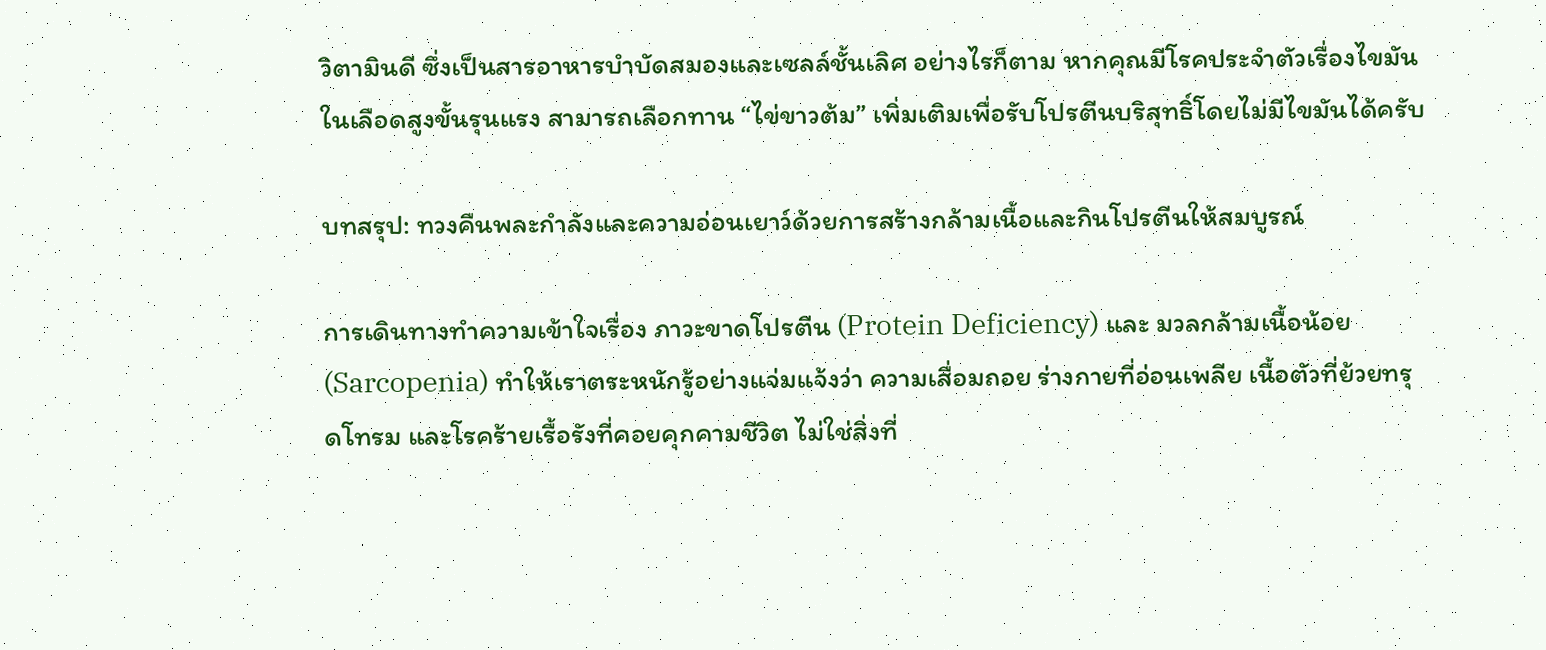วิตามินดี ซึ่งเป็นสารอาหารบำบัดสมองและเซลล์ชั้นเลิศ อย่างไรก็ตาม หากคุณมีโรคประจำตัวเรื่องไขมันในเลือดสูงขั้นรุนแรง สามารถเลือกทาน “ไข่ขาวต้ม” เพิ่มเติมเพื่อรับโปรตีนบริสุทธิ์โดยไม่มีไขมันได้ครับ

บทสรุป: ทวงคืนพละกำลังและความอ่อนเยาว์ด้วยการสร้างกล้ามเนื้อและกินโปรตีนให้สมบูรณ์

การเดินทางทำความเข้าใจเรื่อง ภาวะขาดโปรตีน (Protein Deficiency) และ มวลกล้ามเนื้อน้อย (Sarcopenia) ทำให้เราตระหนักรู้อย่างแจ่มแจ้งว่า ความเสื่อมถอย ร่างกายที่อ่อนเพลีย เนื้อตัวที่ย้วยทรุดโทรม และโรคร้ายเรื้อรังที่คอยคุกคามชีวิต ไม่ใช่สิ่งที่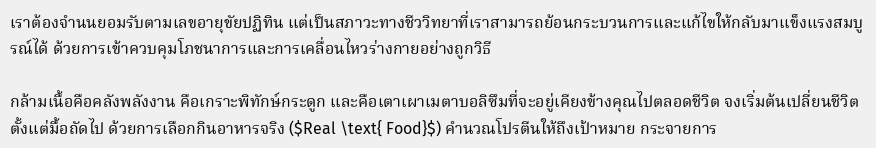เราต้องจำนนยอมรับตามเลขอายุขัยปฏิทิน แต่เป็นสภาวะทางชีววิทยาที่เราสามารถย้อนกระบวนการและแก้ไขให้กลับมาแข็งแรงสมบูรณ์ได้ ด้วยการเข้าควบคุมโภชนาการและการเคลื่อนไหวร่างกายอย่างถูกวิธี

กล้ามเนื้อคือคลังพลังงาน คือเกราะพิทักษ์กระดูก และคือเตาเผาเมตาบอลิซึมที่จะอยู่เคียงข้างคุณไปตลอดชีวิต จงเริ่มต้นเปลี่ยนชีวิตตั้งแต่มื้อถัดไป ด้วยการเลือกกินอาหารจริง ($Real \text{ Food}$) คำนวณโปรตีนให้ถึงเป้าหมาย กระจายการ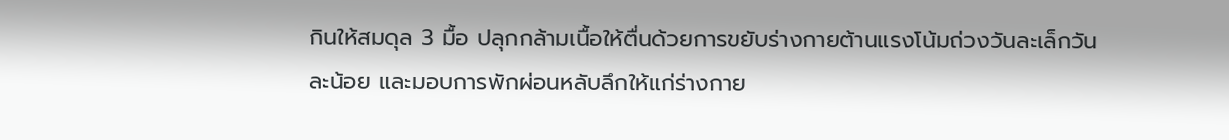กินให้สมดุล 3 มื้อ ปลุกกล้ามเนื้อให้ตื่นด้วยการขยับร่างกายต้านแรงโน้มถ่วงวันละเล็กวันละน้อย และมอบการพักผ่อนหลับลึกให้แก่ร่างกาย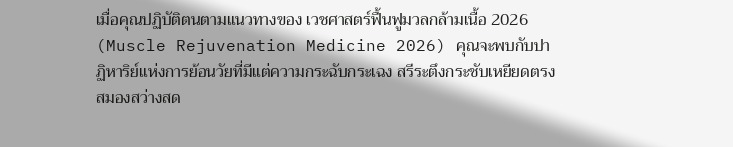เมื่อคุณปฏิบัติตนตามแนวทางของ เวชศาสตร์ฟื้นฟูมวลกล้ามเนื้อ 2026 (Muscle Rejuvenation Medicine 2026) คุณจะพบกับปาฏิหาริย์แห่งการย้อนวัยที่มีแต่ความกระฉับกระเฉง สรีระตึงกระชับเหยียดตรง สมองสว่างสด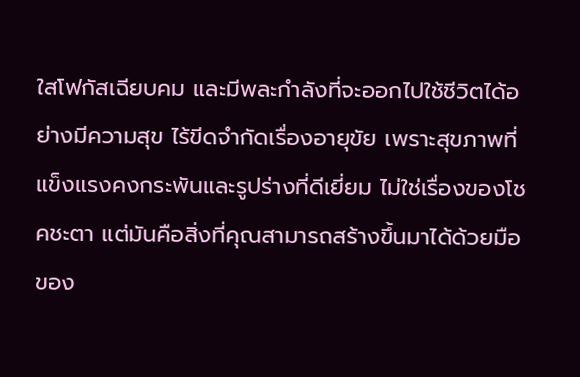ใสโฟกัสเฉียบคม และมีพละกำลังที่จะออกไปใช้ชีวิตได้อย่างมีความสุข ไร้ขีดจำกัดเรื่องอายุขัย เพราะสุขภาพที่แข็งแรงคงกระพันและรูปร่างที่ดีเยี่ยม ไม่ใช่เรื่องของโชคชะตา แต่มันคือสิ่งที่คุณสามารถสร้างขึ้นมาได้ด้วยมือของ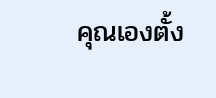คุณเองตั้ง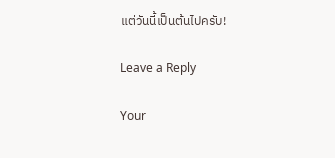แต่วันนี้เป็นต้นไปครับ!

Leave a Reply

Your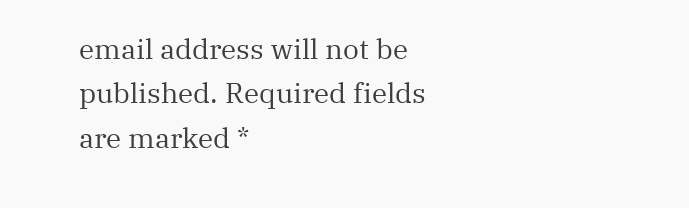email address will not be published. Required fields are marked *